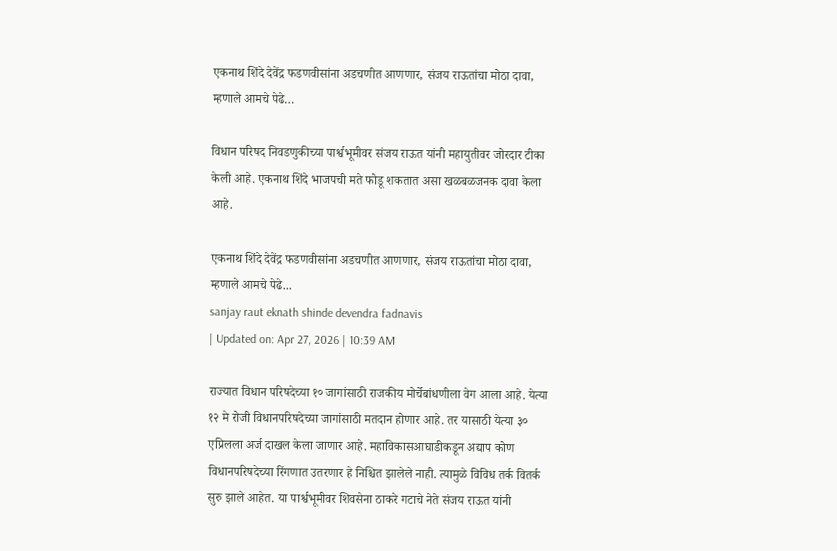एकनाथ शिंदे देवेंद्र फडणवीसांना अडचणीत आणणार, संजय राऊतांचा मोठा दावा, म्हणाले आमचे पेढे…

विधान परिषद निवडणुकीच्या पार्श्वभूमीवर संजय राऊत यांनी महायुतीवर जोरदार टीका केली आहे. एकनाथ शिंदे भाजपची मते फोडू शकतात असा खळबळजनक दावा केला आहे.

एकनाथ शिंदे देवेंद्र फडणवीसांना अडचणीत आणणार, संजय राऊतांचा मोठा दावा, म्हणाले आमचे पेढे...
sanjay raut eknath shinde devendra fadnavis
| Updated on: Apr 27, 2026 | 10:39 AM

राज्यात विधान परिषदेच्या १० जागांसाठी राजकीय मोर्चेबांधणीला वेग आला आहे. येत्या १२ मे रोजी विधानपरिषदेच्या जागांसाठी मतदान होणार आहे. तर यासाठी येत्या ३० एप्रिलला अर्ज दाखल केला जाणार आहे. महाविकासआघाडीकडून अद्याप कोण विधानपरिषदेच्या रिंगणात उतरणार हे निश्चित झालेले नाही. त्यामुळे विविध तर्क वितर्क सुरु झाले आहेत. या पार्श्वभूमीवर शिवसेना ठाकरे गटाचे नेते संजय राऊत यांनी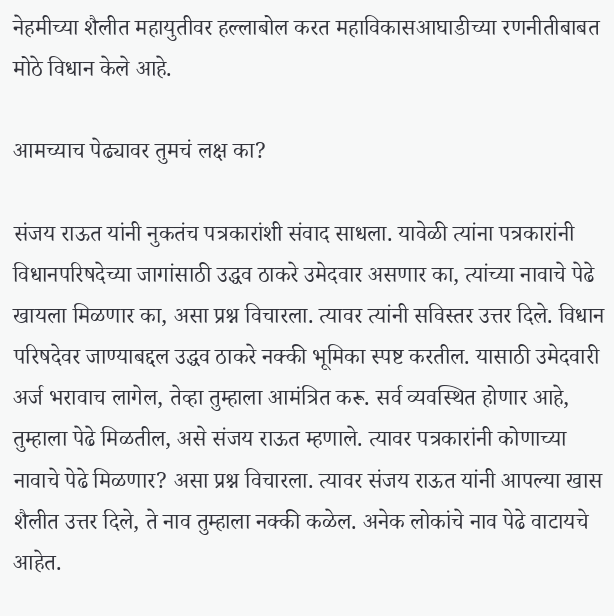नेहमीच्या शैलीत महायुतीवर हल्लाबोल करत महाविकासआघाडीच्या रणनीतीबाबत मोठे विधान केले आहे.

आमच्याच पेढ्यावर तुमचं लक्ष का?

संजय राऊत यांनी नुकतंच पत्रकारांशी संवाद साधला. यावेळी त्यांना पत्रकारांनी विधानपरिषदेच्या जागांसाठी उद्धव ठाकरे उमेदवार असणार का, त्यांच्या नावाचे पेढे खायला मिळणार का, असा प्रश्न विचारला. त्यावर त्यांनी सविस्तर उत्तर दिले. विधान परिषदेवर जाण्याबद्दल उद्धव ठाकरे नक्की भूमिका स्पष्ट करतील. यासाठी उमेदवारी अर्ज भरावाच लागेल, तेव्हा तुम्हाला आमंत्रित करू. सर्व व्यवस्थित होणार आहे, तुम्हाला पेढे मिळतील, असे संजय राऊत म्हणाले. त्यावर पत्रकारांनी कोणाच्या नावाचे पेढे मिळणार? असा प्रश्न विचारला. त्यावर संजय राऊत यांनी आपल्या खास शैलीत उत्तर दिले, ते नाव तुम्हाला नक्की कळेल. अनेक लोकांचे नाव पेढे वाटायचे आहेत.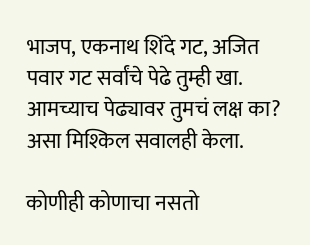भाजप, एकनाथ शिंदे गट, अजित पवार गट सर्वांचे पेढे तुम्ही खा. आमच्याच पेढ्यावर तुमचं लक्ष का? असा मिश्किल सवालही केला.

कोणीही कोणाचा नसतो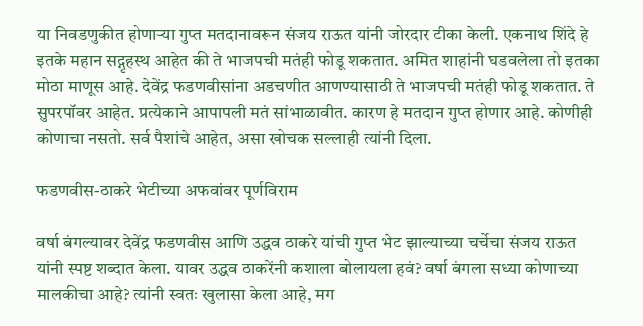या निवडणुकीत होणाऱ्या गुप्त मतदानावरून संजय राऊत यांनी जोरदार टीका केली. एकनाथ शिंदे हे इतके महान सद्गृहस्थ आहेत की ते भाजपची मतंही फोडू शकतात. अमित शाहांनी घडवलेला तो इतका मोठा माणूस आहे. देवेंद्र फडणवीसांना अडचणीत आणण्यासाठी ते भाजपची मतंही फोडू शकतात. ते सुपरपॉवर आहेत. प्रत्येकाने आपापली मतं सांभाळावीत. कारण हे मतदान गुप्त होणार आहे. कोणीही कोणाचा नसतो. सर्व पैशांचे आहेत, असा खोचक सल्लाही त्यांनी दिला.

फडणवीस-ठाकरे भेटीच्या अफवांवर पूर्णविराम

वर्षा बंगल्यावर देवेंद्र फडणवीस आणि उद्धव ठाकरे यांची गुप्त भेट झाल्याच्या चर्चेचा संजय राऊत यांनी स्पष्ट शब्दात केला. यावर उद्धव ठाकरेंनी कशाला बोलायला हवं? वर्षा बंगला सध्या कोणाच्या मालकीचा आहे? त्यांनी स्वतः खुलासा केला आहे, मग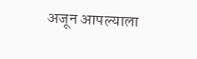अजून आपल्याला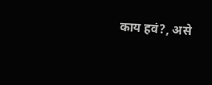काय हवं?, असे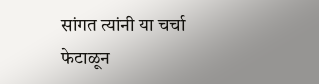सांगत त्यांनी या चर्चा फेटाळून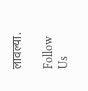लावल्या.

Follow Us